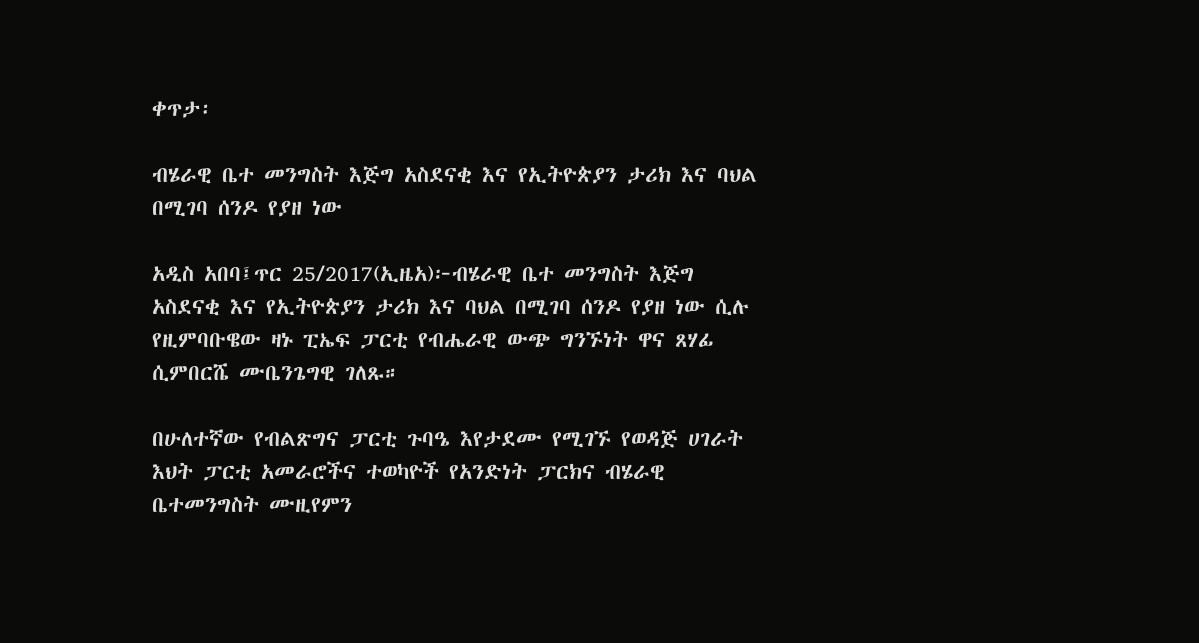ቀጥታ፡

ብሄራዊ ቤተ መንግስት እጅግ አስደናቂ እና የኢትዮጵያን ታሪክ እና ባህል በሚገባ ሰንዶ የያዘ ነው

አዲስ አበባ፤ጥር 25/2017(ኢዜአ)፦ብሄራዊ ቤተ መንግስት እጅግ አስደናቂ እና የኢትዮጵያን ታሪክ እና ባህል በሚገባ ሰንዶ የያዘ ነው ሲሉ የዚምባቡዌው ዛኑ ፒኤፍ ፓርቲ የብሔራዊ ውጭ ግንኙነት ዋና ጸሃፊ ሲምበርሼ ሙቤንጌግዊ ገለጹ።

በሁለተኛው የብልጽግና ፓርቲ ጉባዔ እየታደሙ የሚገኙ የወዳጅ ሀገራት እህት ፓርቲ አመራሮችና ተወካዮች የአንድነት ፓርክና ብሄራዊ ቤተመንግስት ሙዚየምን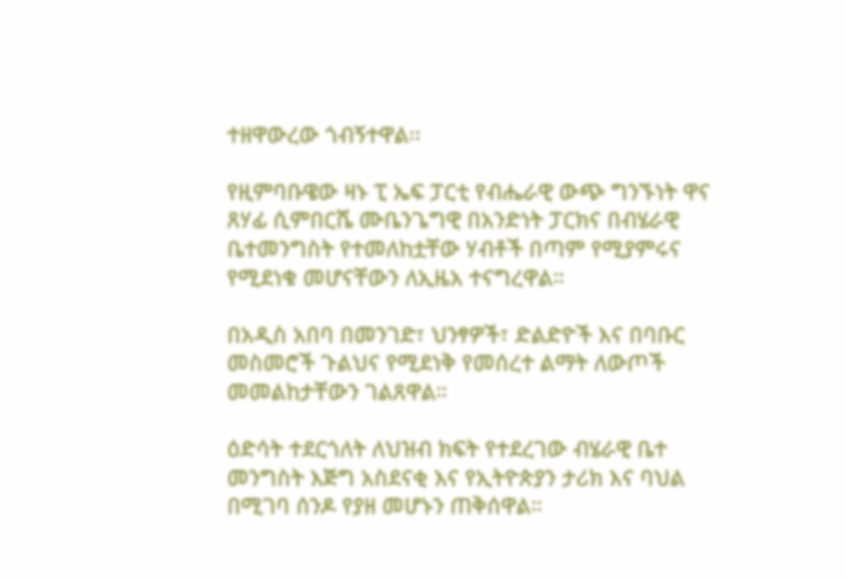ተዘዋውረው ጎብኝተዋል፡፡

የዚምባቡዌው ዛኑ ፒ ኤፍ ፓርቲ የብሔራዊ ውጭ ግንኙነት ዋና ጸሃፊ ሲምበርሼ ሙቤንጌግዊ በአንድነት ፓርክና በብሄራዊ ቤተመንግስት የተመለከቷቸው ሃብቶች በጣም የሚያምሩና የሚደነቁ መሆናቸውን ለኢዜአ ተናግረዋል።

በአዲስ አበባ በመንገድ፣ ህንፃዎች፣ ድልድዮች እና በባቡር መስመሮች ጉልህና የሚደነቅ የመሰረተ ልማት ለውጦች መመልከታቸውን ገልጸዋል።

ዕድሳት ተደርጎለት ለህዝብ ክፍት የተደረገው ብሄራዊ ቤተ መንግስት እጅግ አስደናቂ እና የኢትዮጵያን ታሪክ እና ባህል በሚገባ ሰንዶ የያዘ መሆኑን ጠቅሰዋል።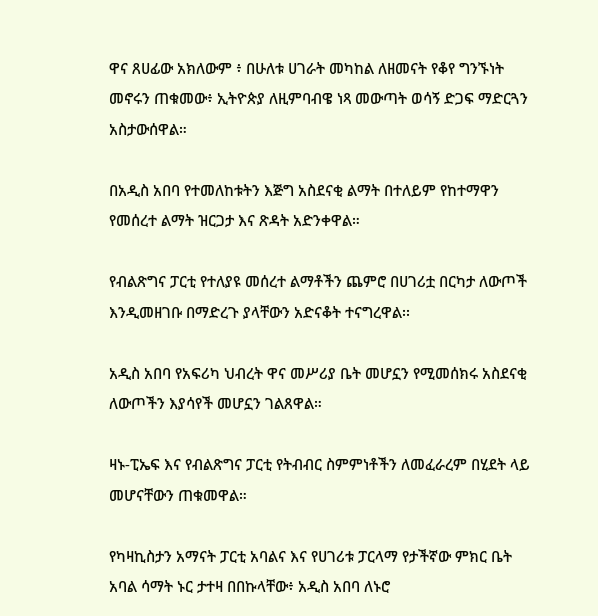ዋና ጸሀፊው አክለውም ፥ በሁለቱ ሀገራት መካከል ለዘመናት የቆየ ግንኙነት መኖሩን ጠቁመው፥ ኢትዮጵያ ለዚምባብዌ ነጻ መውጣት ወሳኝ ድጋፍ ማድርጓን አስታውሰዋል።

በአዲስ አበባ የተመለከቱትን እጅግ አስደናቂ ልማት በተለይም የከተማዋን የመሰረተ ልማት ዝርጋታ እና ጽዳት አድንቀዋል።

የብልጽግና ፓርቲ የተለያዩ መሰረተ ልማቶችን ጨምሮ በሀገሪቷ በርካታ ለውጦች እንዲመዘገቡ በማድረጉ ያላቸውን አድናቆት ተናግረዋል፡፡

አዲስ አበባ የአፍሪካ ህብረት ዋና መሥሪያ ቤት መሆኗን የሚመሰክሩ አስደናቂ ለውጦችን እያሳየች መሆኗን ገልጸዋል።

ዛኑ-ፒኤፍ እና የብልጽግና ፓርቲ የትብብር ስምምነቶችን ለመፈራረም በሂደት ላይ መሆናቸውን ጠቁመዋል።

የካዛኪስታን አማናት ፓርቲ አባልና እና የሀገሪቱ ፓርላማ የታችኛው ምክር ቤት አባል ሳማት ኑር ታተዛ በበኩላቸው፥ አዲስ አበባ ለኑሮ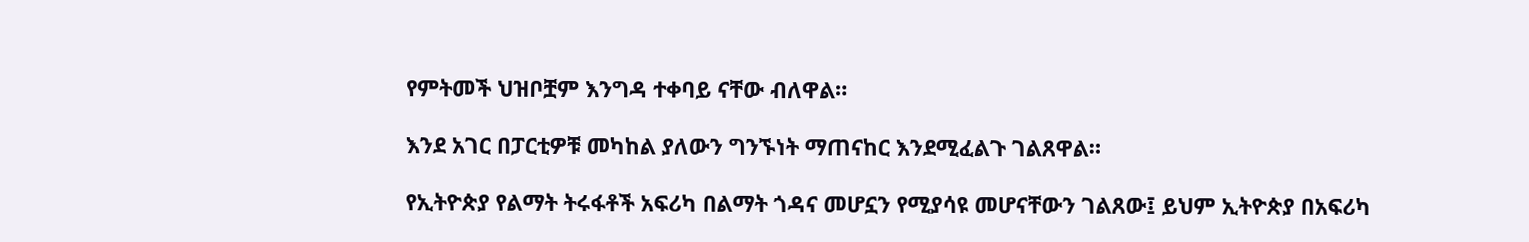የምትመች ህዝቦቿም እንግዳ ተቀባይ ናቸው ብለዋል።

እንደ አገር በፓርቲዎቹ መካከል ያለውን ግንኙነት ማጠናከር እንደሚፈልጉ ገልጸዋል።

የኢትዮጵያ የልማት ትሩፋቶች አፍሪካ በልማት ጎዳና መሆኗን የሚያሳዩ መሆናቸውን ገልጸው፤ ይህም ኢትዮጵያ በአፍሪካ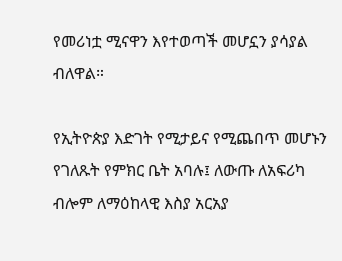የመሪነቷ ሚናዋን እየተወጣች መሆኗን ያሳያል ብለዋል።

የኢትዮጵያ እድገት የሚታይና የሚጨበጥ መሆኑን የገለጹት የምክር ቤት አባሉ፤ ለውጡ ለአፍሪካ ብሎም ለማዕከላዊ እስያ አርአያ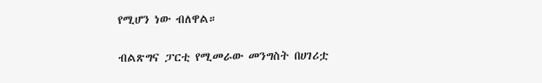የሚሆን ነው ብለዋል።

ብልጽግና ፓርቲ የሚመራው መንግስት በሀገሪቷ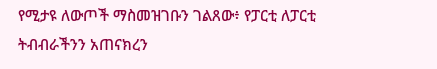የሚታዩ ለውጦች ማስመዝገቡን ገልጸው፥ የፓርቲ ለፓርቲ ትብብራችንን አጠናክረን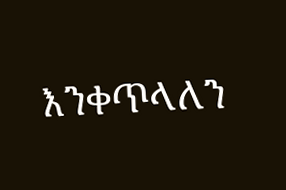እንቀጥላለን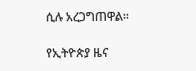ሲሉ አረጋግጠዋል።

የኢትዮጵያ ዜና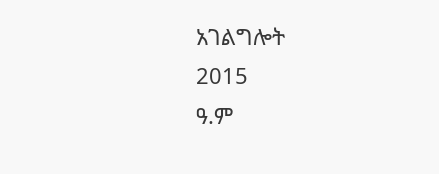አገልግሎት
2015
ዓ.ም